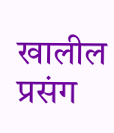खालील प्रसंग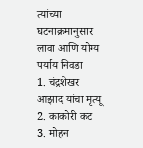त्यांच्या घटनाक्रमानुसार लावा आणि योग्य पर्याय निवडा
1. चंद्रशेखर आझाद यांचा मृत्यू
2. काकोरी कट
3. मोहन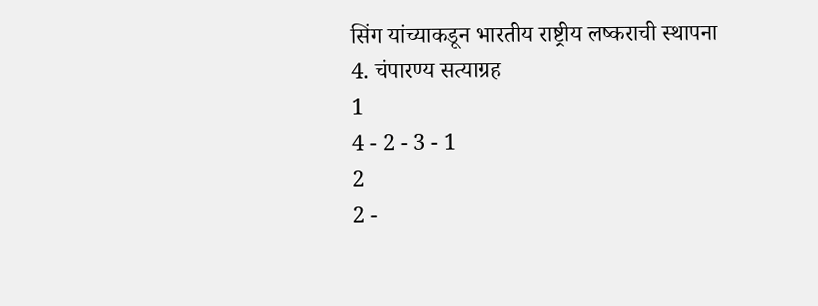सिंग यांच्याकडून भारतीय राष्ट्रीय लष्कराची स्थापना
4. चंपारण्य सत्याग्रह
1
4 - 2 - 3 - 1
2
2 -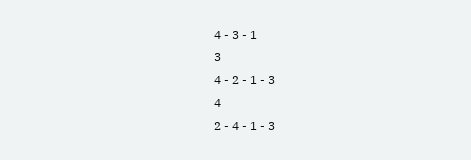4 - 3 - 1
3
4 - 2 - 1 - 3
4
2 - 4 - 1 - 3